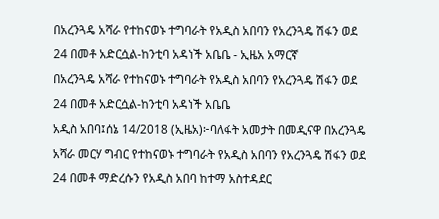በአረንጓዴ አሻራ የተከናወኑ ተግባራት የአዲስ አበባን የአረንጓዴ ሽፋን ወደ 24 በመቶ አድርሷል-ከንቲባ አዳነች አቤቤ - ኢዜአ አማርኛ
በአረንጓዴ አሻራ የተከናወኑ ተግባራት የአዲስ አበባን የአረንጓዴ ሽፋን ወደ 24 በመቶ አድርሷል-ከንቲባ አዳነች አቤቤ
አዲስ አበባ፤ሰኔ 14/2018 (ኢዜአ)፦ባለፋት አመታት በመዲናዋ በአረንጓዴ አሻራ መርሃ ግብር የተከናወኑ ተግባራት የአዲስ አበባን የአረንጓዴ ሽፋን ወደ 24 በመቶ ማድረሱን የአዲስ አበባ ከተማ አስተዳደር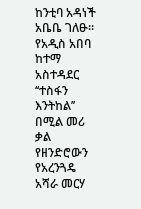ከንቲባ አዳነች አቤቤ ገለፁ።
የአዲስ አበባ ከተማ አስተዳደር ‘‘ተስፋን እንትከል’’ በሚል መሪ ቃል የዘንድሮውን የአረንጓዴ አሻራ መርሃ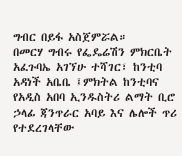ግብር በይፋ አስጀምሯል።
በመርሃ ግብሩ የፌዴሬሽን ምክርቤት አፈጉባኤ አገኘሁ ተሻገር፣ ከንቲባ አዳነች አቤቤ ፤ምክትል ከንቲባና የአዲስ አበባ ኢንዱስትሪ ልማት ቢሮ ኃላፊ ጃንጥራር አባይ እና ሌሎች ጥሪ የተደረገላቸው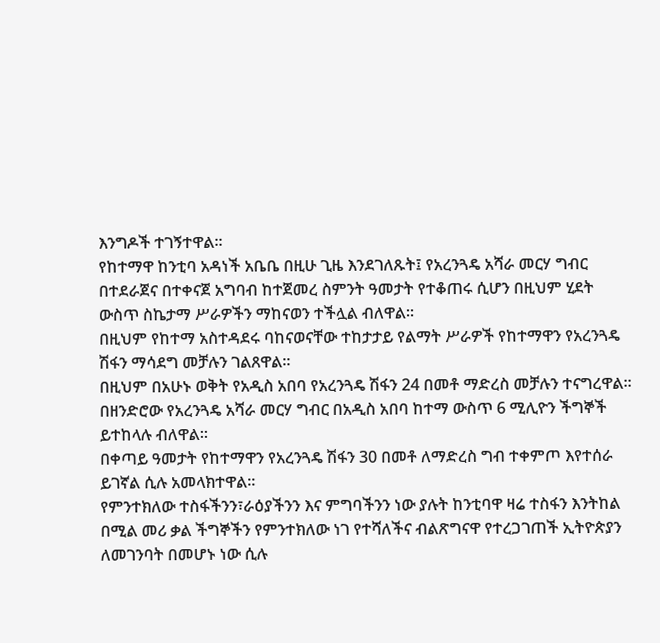እንግዶች ተገኝተዋል።
የከተማዋ ከንቲባ አዳነች አቤቤ በዚሁ ጊዜ እንደገለጹት፤ የአረንጓዴ አሻራ መርሃ ግብር በተደራጀና በተቀናጀ አግባብ ከተጀመረ ስምንት ዓመታት የተቆጠሩ ሲሆን በዚህም ሂደት ውስጥ ስኬታማ ሥራዎችን ማከናወን ተችሏል ብለዋል።
በዚህም የከተማ አስተዳደሩ ባከናወናቸው ተከታታይ የልማት ሥራዎች የከተማዋን የአረንጓዴ ሽፋን ማሳደግ መቻሉን ገልጸዋል።
በዚህም በአሁኑ ወቅት የአዲስ አበባ የአረንጓዴ ሽፋን 24 በመቶ ማድረስ መቻሉን ተናግረዋል።
በዘንድሮው የአረንጓዴ አሻራ መርሃ ግብር በአዲስ አበባ ከተማ ውስጥ 6 ሚሊዮን ችግኞች ይተከላሉ ብለዋል።
በቀጣይ ዓመታት የከተማዋን የአረንጓዴ ሽፋን 30 በመቶ ለማድረስ ግብ ተቀምጦ እየተሰራ ይገኛል ሲሉ አመላክተዋል።
የምንተክለው ተስፋችንን፣ራዕያችንን እና ምግባችንን ነው ያሉት ከንቲባዋ ዛሬ ተስፋን እንትከል በሚል መሪ ቃል ችግኞችን የምንተክለው ነገ የተሻለችና ብልጽግናዋ የተረጋገጠች ኢትዮጵያን ለመገንባት በመሆኑ ነው ሲሉ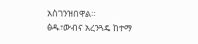አስገንዝበዋል።
ፅዱ፣ውብና አረንጓዴ ከተማ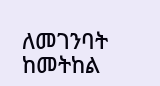ለመገንባት ከመትከል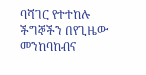ባሻገር የተተከሉ ችግኞችን በየጊዜው መንከባከብና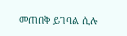መጠበቅ ይገባል ሲሉ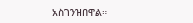አስገንዝበዋል።